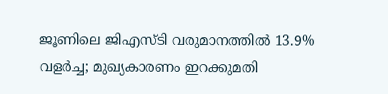ജൂണിലെ ജിഎസ്ടി വരുമാനത്തിൽ 13.9% വളർച്ച; മുഖ്യകാരണം ഇറക്കുമതി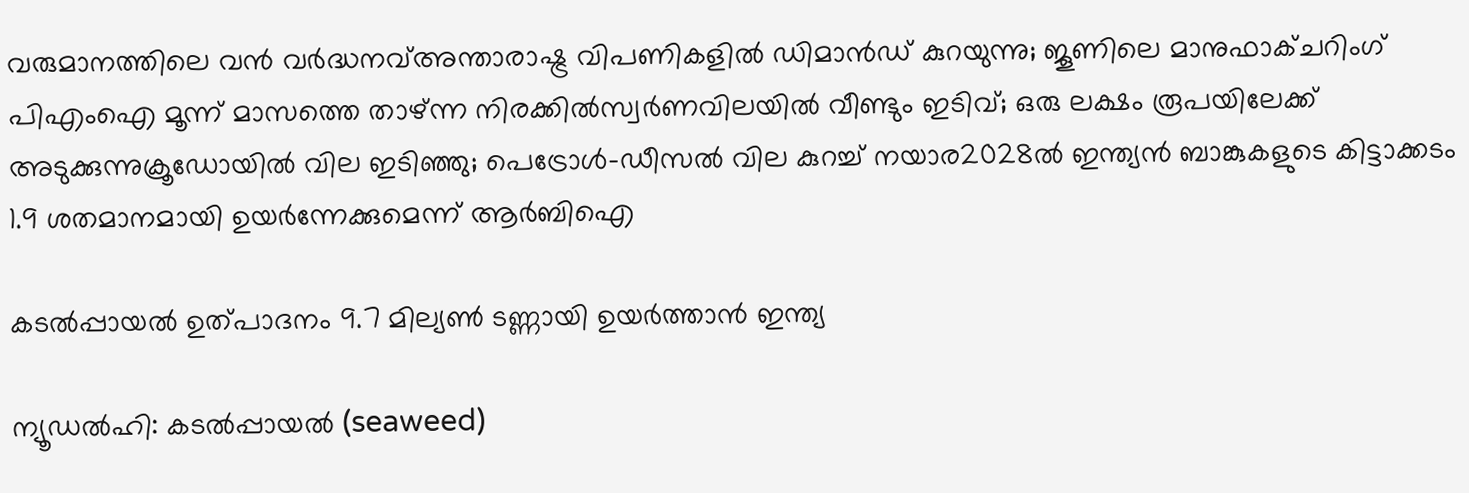വരുമാനത്തിലെ വൻ വർദ്ധനവ്അന്താരാഷ്ട്ര വിപണികളിൽ ഡിമാൻഡ് കുറയുന്നു; ജൂണിലെ മാനുഫാക്ചറിംഗ് പിഎംഐ മൂന്ന് മാസത്തെ താഴ്ന്ന നിരക്കിൽസ്വർണവിലയിൽ വീണ്ടും ഇടിവ്; ഒരു ലക്ഷം രൂപയിലേക്ക് അടുക്കുന്നുക്രൂഡോയിൽ വില ഇടിഞ്ഞു; പെട്രോൾ-ഡീസൽ വില കുറച്ച് നയാര2028ൽ ഇന്ത്യൻ ബാങ്കുകളുടെ കിട്ടാക്കടം 1.9 ശതമാനമായി ഉയർന്നേക്കുമെന്ന് ആർബിഐ

കടൽപ്പായൽ ഉത്പാദനം 9.7 മില്യൺ ടണ്ണായി ഉയർത്താൻ ഇന്ത്യ

ന്യൂഡൽഹി: കടൽപ്പായൽ (seaweed)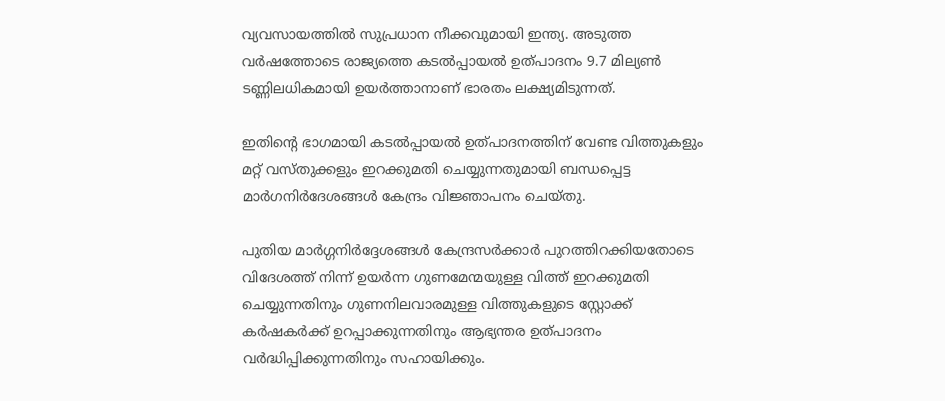വ്യവസായത്തിൽ സുപ്രധാന നീക്കവുമായി ഇന്ത്യ. അടുത്ത വർഷത്തോടെ രാജ്യത്തെ കടൽപ്പായൽ ഉത്പാദനം 9.7 മില്യൺ ടണ്ണിലധികമായി ഉയർത്താനാണ് ഭാരതം ലക്ഷ്യമിടുന്നത്.

ഇതിന്റെ ഭാഗമായി കടൽപ്പായൽ ഉത്പാദനത്തിന് വേണ്ട വിത്തുകളും മറ്റ് വസ്തുക്കളും ഇറക്കുമതി ചെയ്യുന്നതുമായി ബന്ധപ്പെട്ട മാർഗനിർദേശങ്ങൾ കേന്ദ്രം വിജ്ഞാപനം ചെയ്തു.

പുതിയ മാർഗ്ഗനിർദ്ദേശങ്ങൾ കേന്ദ്രസർക്കാർ പുറത്തിറക്കിയതോടെ വിദേശത്ത് നിന്ന് ഉയർന്ന ഗുണമേന്മയുള്ള വിത്ത് ഇറക്കുമതി ചെയ്യുന്നതിനും ഗുണനിലവാരമുള്ള വിത്തുകളുടെ സ്റ്റോക്ക് കർഷകർക്ക് ഉറപ്പാക്കുന്നതിനും ആഭ്യന്തര ഉത്പാദനം വർദ്ധിപ്പിക്കുന്നതിനും സഹായിക്കും.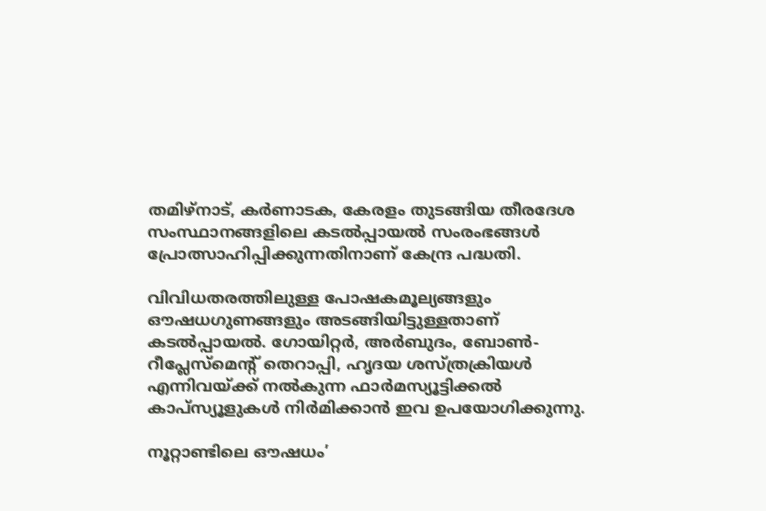തമിഴ്‌നാട്, കർണാടക, കേരളം തുടങ്ങിയ തീരദേശ സംസ്ഥാനങ്ങളിലെ കടൽപ്പായൽ സംരംഭങ്ങൾ പ്രോത്സാഹിപ്പിക്കുന്നതിനാണ് കേന്ദ്ര പദ്ധതി.

വിവിധതരത്തിലുള്ള പോഷകമൂല്യങ്ങളും ഔഷധഗുണങ്ങളും അടങ്ങിയിട്ടുള്ളതാണ് കടൽപ്പായൽ. ഗോയിറ്റർ, അർബുദം, ബോൺ-റീപ്ലേസ്മെന്റ് തെറാപ്പി, ഹൃദയ ശസ്ത്രക്രിയൾ എന്നിവയ്‌ക്ക് നൽകുന്ന ഫാർമസ്യൂട്ടിക്കൽ കാപ്‌സ്യൂളുകൾ നിർമിക്കാൻ ഇവ ഉപയോഗിക്കുന്നു.

നൂറ്റാണ്ടിലെ ഔഷധം’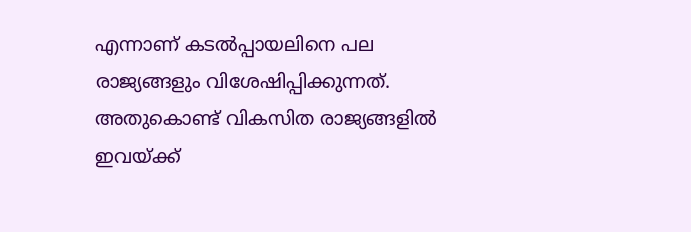എന്നാണ് കടൽപ്പായലിനെ പല രാജ്യങ്ങളും വിശേഷിപ്പിക്കുന്നത്. അതുകൊണ്ട് വികസിത രാജ്യങ്ങളിൽ ഇവയ്‌ക്ക്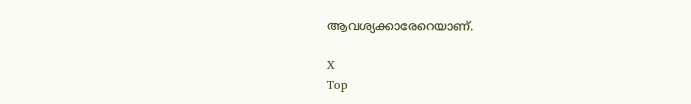ആവശ്യക്കാരേറെയാണ്.

X
Top